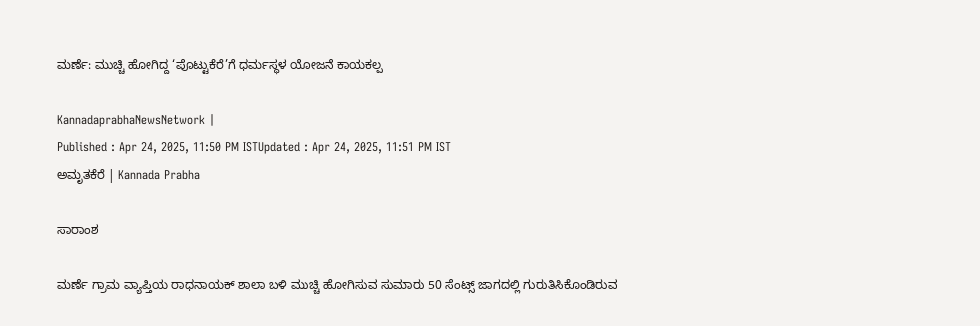ಮರ್ಣೆ: ಮುಚ್ಚಿ ಹೋಗಿದ್ದ ‘ಪೊಟ್ಟುಕೆರೆ’ಗೆ ಧರ್ಮಸ್ಥಳ ಯೋಜನೆ ಕಾಯಕಲ್ಪ

KannadaprabhaNewsNetwork |
Published : Apr 24, 2025, 11:50 PM ISTUpdated : Apr 24, 2025, 11:51 PM IST
ಅಮೃತಕೆರೆ | Kannada Prabha

ಸಾರಾಂಶ

ಮರ್ಣೆ ಗ್ರಾಮ ವ್ಯಾಪ್ತಿಯ ರಾಧನಾಯಕ್ ಶಾಲಾ ಬಳಿ ಮುಚ್ಚಿ ಹೋಗಿಸುವ ಸುಮಾರು 50 ಸೆಂಟ್ಸ್ ಜಾಗದಲ್ಲಿ ಗುರುತಿಸಿಕೊಂಡಿರುವ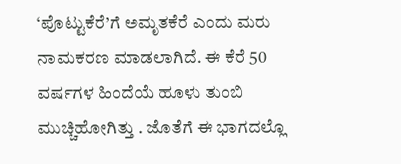‘ಪೊಟ್ಟುಕೆರೆ’ಗೆ ಅಮೃತಕೆರೆ ಎಂದು ಮರು ನಾಮಕರಣ ಮಾಡಲಾಗಿದೆ. ಈ ಕೆರೆ 50 ವರ್ಷಗಳ ಹಿಂದೆಯೆ ಹೂಳು ತುಂಬಿ ಮುಚ್ಚಿಹೋಗಿತ್ತು . ಜೊತೆಗೆ ಈ ಭಾಗದಲ್ಲೊ‌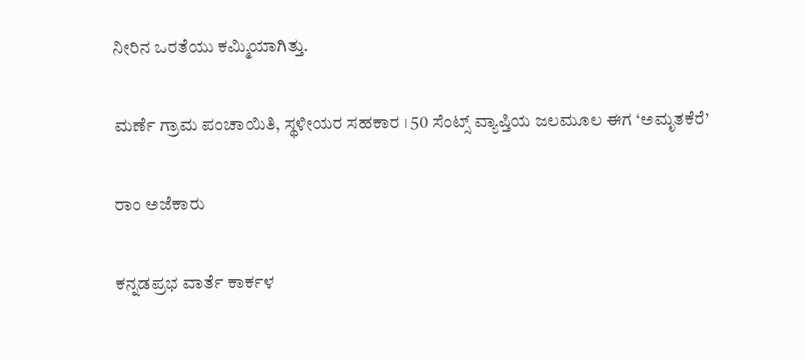ನೀರಿನ ಒರತೆಯು ಕಮ್ಮಿಯಾಗಿತ್ತು.

ಮರ್ಣೆ ಗ್ರಾಮ ಪಂಚಾಯಿತಿ, ಸ್ಥಳೀಯರ ಸಹಕಾರ । 50 ಸೆಂಟ್ಸ್‌ ವ್ಯಾಪ್ತಿಯ ಜಲಮೂಲ ಈಗ ‘ಅಮೃತಕೆರೆ’

ರಾಂ ಅಜೆಕಾರು

ಕನ್ನಡಪ್ರಭ ವಾರ್ತೆ ಕಾರ್ಕಳ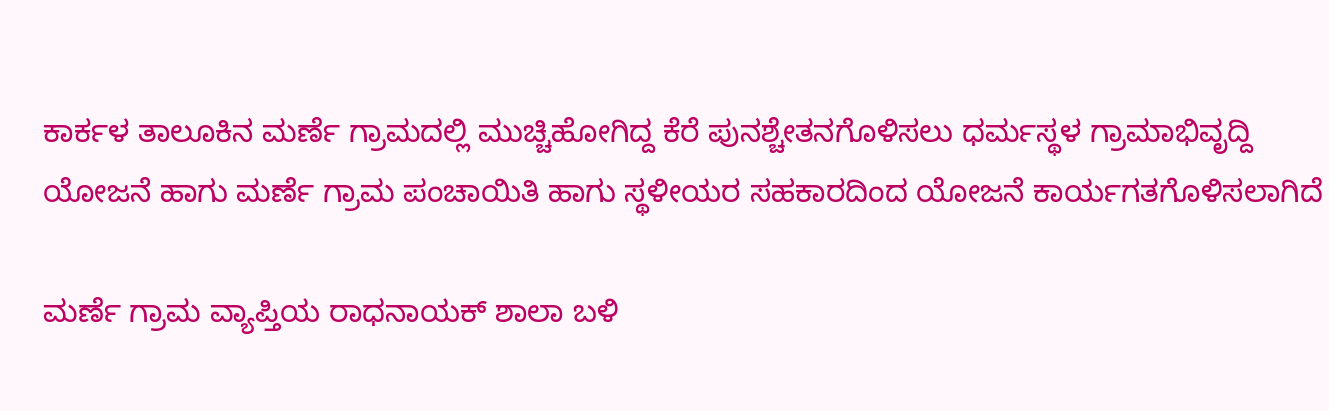ಕಾರ್ಕಳ ತಾಲೂಕಿನ ಮರ್ಣೆ ಗ್ರಾಮದಲ್ಲಿ ಮುಚ್ಚಿಹೋಗಿದ್ದ ಕೆರೆ ಪುನಶ್ಚೇತನಗೊಳಿಸಲು ಧರ್ಮಸ್ಥಳ ಗ್ರಾಮಾಭಿವೃದ್ದಿ ಯೋಜನೆ ಹಾಗು ಮರ್ಣೆ ಗ್ರಾಮ ಪಂಚಾಯಿತಿ ಹಾಗು ಸ್ಥಳೀಯರ ಸಹಕಾರದಿಂದ ಯೋಜನೆ ಕಾರ್ಯಗತಗೊಳಿಸಲಾಗಿದೆ

ಮರ್ಣೆ ಗ್ರಾಮ ವ್ಯಾಪ್ತಿಯ ರಾಧನಾಯಕ್ ಶಾಲಾ ಬಳಿ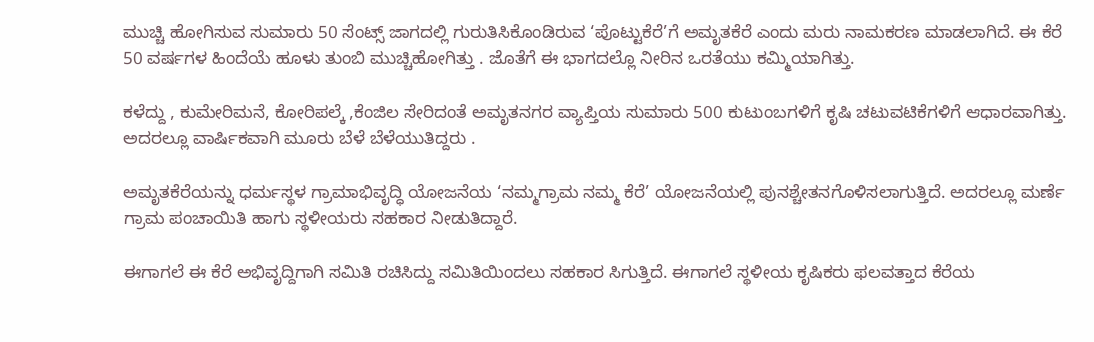ಮುಚ್ಚಿ ಹೋಗಿಸುವ ಸುಮಾರು 50 ಸೆಂಟ್ಸ್ ಜಾಗದಲ್ಲಿ ಗುರುತಿಸಿಕೊಂಡಿರುವ ‘ಪೊಟ್ಟುಕೆರೆ’ಗೆ ಅಮೃತಕೆರೆ ಎಂದು ಮರು ನಾಮಕರಣ ಮಾಡಲಾಗಿದೆ. ಈ ಕೆರೆ 50 ವರ್ಷಗಳ ಹಿಂದೆಯೆ ಹೂಳು ತುಂಬಿ ಮುಚ್ಚಿಹೋಗಿತ್ತು . ಜೊತೆಗೆ ಈ ಭಾಗದಲ್ಲೊ‌ ನೀರಿನ ಒರತೆಯು ಕಮ್ಮಿಯಾಗಿತ್ತು.

ಕಳೆದ್ದು , ಕುಮೇರಿಮನೆ, ಕೋರಿಪಲ್ಕೆ ,ಕೆಂಜಿಲ ಸೇರಿದಂತೆ ಅಮೃತನಗರ ವ್ಯಾಪ್ತಿಯ ಸುಮಾರು 500 ಕುಟುಂಬಗಳಿಗೆ ಕೃಷಿ ಚಟುವಟಿಕೆಗಳಿಗೆ ಆಧಾರವಾಗಿತ್ತು. ಅದರಲ್ಲೂ ವಾರ್ಷಿಕವಾಗಿ‌‌ ಮೂರು ಬೆಳೆ ಬೆಳೆಯುತಿದ್ದರು .

ಅಮೃತಕೆರೆಯನ್ನು ಧರ್ಮಸ್ಥಳ ಗ್ರಾಮಾಭಿವೃದ್ಧಿ ಯೋಜನೆಯ ‘ನಮ್ಮಗ್ರಾಮ ನಮ್ಮ ಕೆರೆ’ ಯೋಜನೆಯಲ್ಲಿ ಪುನಶ್ಚೇತನಗೊಳಿಸಲಾಗುತ್ತಿದೆ. ಅದರಲ್ಲೂ ಮರ್ಣೆ ಗ್ರಾಮ ಪಂಚಾಯಿತಿ ಹಾಗು ಸ್ಥಳೀಯರು ಸಹಕಾರ ನೀಡುತಿದ್ದಾರೆ.

ಈಗಾಗಲೆ ಈ ಕೆರೆ ಅಭಿವೃದ್ದಿಗಾಗಿ ಸಮಿತಿ ರಚಿಸಿದ್ದು ಸಮಿತಿಯಿಂದಲು ಸಹಕಾರ ಸಿಗುತ್ತಿದೆ. ಈಗಾಗಲೆ ಸ್ಥಳೀಯ ಕೃಷಿಕರು ಫಲವತ್ತಾದ ಕೆರೆಯ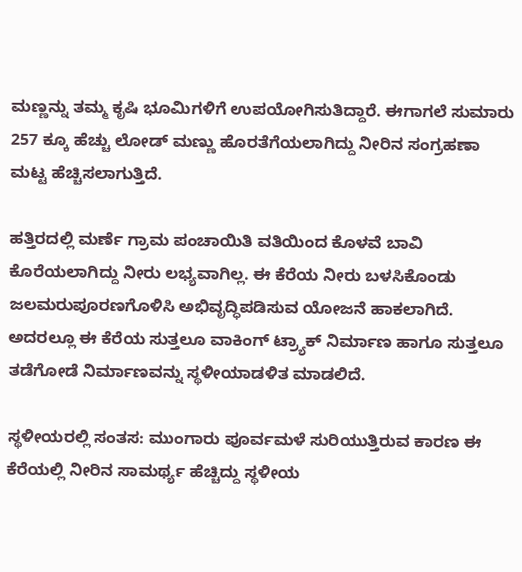ಮಣ್ಣನ್ನು ತಮ್ಮ ಕೃಷಿ ಭೂಮಿಗಳಿಗೆ ಉಪಯೋಗಿಸುತಿದ್ದಾರೆ. ಈಗಾಗಲೆ ಸುಮಾರು 257 ಕ್ಕೂ ಹೆಚ್ಚು ಲೋಡ್ ಮಣ್ಣು ಹೊರತೆಗೆಯಲಾಗಿದ್ದು ನೀರಿನ ಸಂಗ್ರಹಣಾ ಮಟ್ಟ ಹೆಚ್ಚಿಸಲಾಗುತ್ತಿದೆ.

ಹತ್ತಿರದಲ್ಲಿ ಮರ್ಣೆ ಗ್ರಾಮ ಪಂಚಾಯಿತಿ ವತಿಯಿಂದ ಕೊಳವೆ ಬಾವಿ ಕೊರೆಯಲಾಗಿದ್ದು ನೀರು ಲಭ್ಯವಾಗಿಲ್ಲ. ಈ ಕೆರೆಯ ನೀರು ಬಳಸಿಕೊಂಡು ಜಲಮರುಪೂರಣಗೊಳಿಸಿ ಅಭಿವೃದ್ಧಿಪಡಿಸುವ ಯೋಜನೆ ಹಾಕಲಾಗಿದೆ. ಅದರಲ್ಲೂ ಈ ಕೆರೆಯ ಸುತ್ತಲೂ ವಾಕಿಂಗ್ ಟ್ರ್ಯಾಕ್ ನಿರ್ಮಾಣ ಹಾಗೂ ಸುತ್ತಲೂ ತಡೆಗೋಡೆ ನಿರ್ಮಾಣವನ್ನು ಸ್ಥಳೀಯಾಡಳಿತ ಮಾಡಲಿದೆ.

ಸ್ಥಳೀಯರಲ್ಲಿ ಸಂತಸ: ಮುಂಗಾರು ಪೂರ್ವಮಳೆ ಸುರಿಯುತ್ತಿರುವ ಕಾರಣ ಈ ಕೆರೆಯಲ್ಲಿ ನೀರಿನ ಸಾಮರ್ಥ್ಯ ಹೆಚ್ಚಿದ್ದು ಸ್ಥಳೀಯ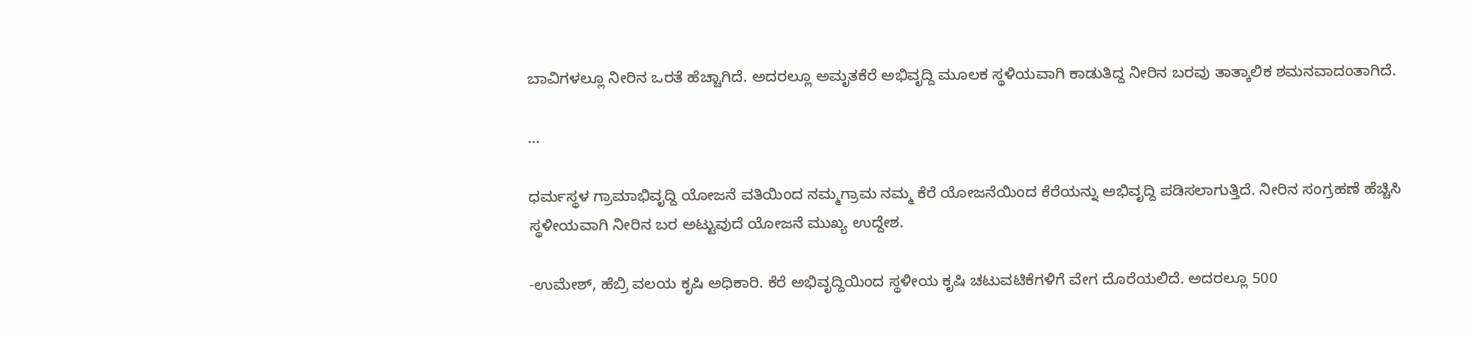ಬಾವಿಗಳಲ್ಲೂ ನೀರಿನ ಒರತೆ ಹೆಚ್ಚಾಗಿದೆ. ಅದರಲ್ಲೂ ಅಮೃತಕೆರೆ ಅಭಿವೃದ್ದಿ ಮೂಲಕ ಸ್ಥಳಿಯವಾಗಿ ಕಾಡುತಿದ್ದ ನೀರಿನ ಬರವು ತಾತ್ಕಾಲಿಕ ಶಮನವಾದಂತಾಗಿದೆ.

...

ಧರ್ಮಸ್ಥಳ ಗ್ರಾಮಾಭಿವೃದ್ದಿ ಯೋಜನೆ ವತಿಯಿಂದ ನಮ್ಮಗ್ರಾಮ ನಮ್ಮ ಕೆರೆ ಯೋಜನೆಯಿಂದ ಕೆರೆಯನ್ನು ಅಭಿವೃದ್ದಿ ಪಡಿಸಲಾಗುತ್ತಿದೆ. ನೀರಿನ‌ ಸಂಗ್ರಹಣೆ ಹೆಚ್ಚಿಸಿ ಸ್ಥಳೀಯವಾಗಿ ನೀರಿನ‌ ಬರ ಅಟ್ಟುವುದೆ ಯೋಜನೆ ಮುಖ್ಯ ಉದ್ದೇಶ.

-ಉಮೇಶ್, ಹೆಬ್ರಿ ವಲಯ ಕೃಷಿ ಅಧಿಕಾರಿ. ಕೆರೆ ಅಭಿವೃದ್ದಿಯಿಂದ ಸ್ಥಳೀಯ ಕೃಷಿ ಚಟುವಟಿಕೆಗಳಿಗೆ ವೇಗ ದೊರೆಯಲಿದೆ. ಅದರಲ್ಲೂ 500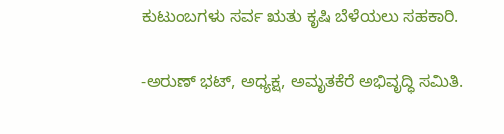ಕುಟುಂಬಗಳು ಸರ್ವ ಋತು ಕೃಷಿ ಬೆಳೆಯಲು ಸಹಕಾರಿ.

-ಅರುಣ್ ಭಟ್, ಅಧ್ಯಕ್ಷ, ಅಮೃತಕೆರೆ ಅಭಿವೃದ್ಧಿ ಸಮಿತಿ.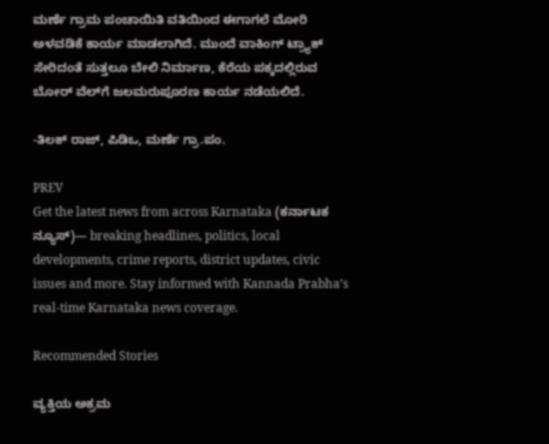ಮರ್ಣೆ ಗ್ರಾಮ ಪಂಚಾಯಿತಿ ವತಿಯಿಂದ ಈಗಾಗಲೆ ಮೋರಿ ಅಳವಡಿಕೆ ಕಾರ್ಯ ಮಾಡಲಾಗಿದೆ. ಮುಂದೆ ವಾಕಿಂಗ್ ಟ್ರ್ಯಾಕ್ ಸೇರಿದಂತೆ ಸುತ್ತಲೂ ಬೇಲಿ‌ ನಿರ್ಮಾಣ, ಕೆರೆಯ ಪಕ್ಕದಲ್ಲಿರುವ ಬೋರ್ ವೆಲ್‌ಗೆ ಜಲಮರುಪೂರಣ ಕಾರ್ಯ ನಡೆಯಲಿದೆ.

-ತಿಲಕ್ ರಾಜ್, ಪಿಡಿಒ, ಮರ್ಣೆ ಗ್ರಾ.ಪಂ.

PREV
Get the latest news from across Karnataka (ಕರ್ನಾಟಕ ನ್ಯೂಸ್)— breaking headlines, politics, local developments, crime reports, district updates, civic issues and more. Stay informed with Kannada Prabha’s real‑time Karnataka news coverage.

Recommended Stories

ವ್ಯಕ್ತಿಯ ಅಕ್ರಮ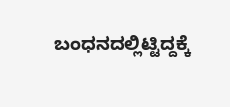ಬಂಧನದಲ್ಲಿಟ್ಟಿದ್ದಕ್ಕೆ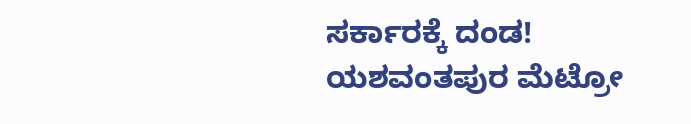ಸರ್ಕಾರಕ್ಕೆ ದಂಡ!
ಯಶವಂತಪುರ ಮೆಟ್ರೋ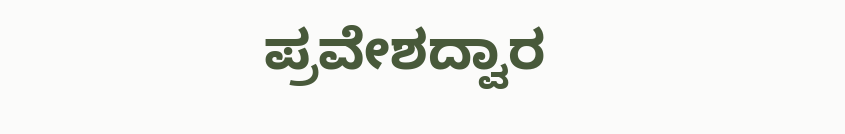ಪ್ರವೇಶದ್ವಾರ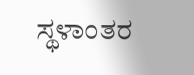ಸ್ಥಳಾಂತರ